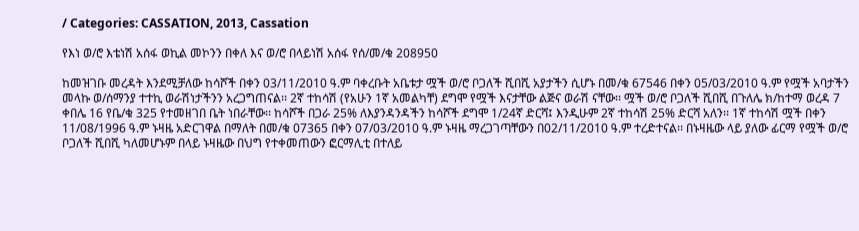/ Categories: CASSATION, 2013, Cassation

የእነ ወ/ሮ እቴነሽ አሰፋ ወኪል መኮንን በቀለ እና ወ/ሮ በላይነሽ አሰፋ የሰ/መ/ቁ 208950

ከመዝገቡ መረዳት እንደሚቻለው ከሳሾች በቀን 03/11/2010 ዓ.ም ባቀረቡት አቤቱታ ሟች ወ/ሮ ቦጋለች ሺበሺ አያታችን ሲሆኑ በመ/ቁ 67546 በቀን 05/03/2010 ዓ.ም የሟች አባታችን መላኩ ወ/ሰማንያ ተተኪ ወራሽነታችንን አረጋግጠናል፡፡ 2ኛ ተከሳሽ (የአሁን 1ኛ አመልካቸ) ደግሞ የሟች እናታቸው ልጅና ወራሽ ናቸው፡፡ ሟች ወ/ሮ ቦጋለች ሺበሺ በጉለሌ ክ/ከተማ ወረዳ 7 ቀበሌ 16 የቤ/ቁ 325 የተመዘገበ ቤት ነበራቸው፡፡ ከሳሾች በጋራ 25% ለእያንዳንዳችን ከሳሾች ደግሞ 1/24ኛ ድርሻ፤ እንዲሁም 2ኛ ተከሳሽ 25% ድርሻ አለን፡፡ 1ኛ ተከሳሽ ሟች በቀን 11/08/1996 ዓ.ም ኑዛዜ አድርገዋል በማለት በመ/ቁ 07365 በቀን 07/03/2010 ዓ.ም ኑዛዜ ማረጋገጣቸውን በ02/11/2010 ዓ.ም ተረድተናል፡፡ በኑዛዜው ላይ ያለው ፊርማ የሟች ወ/ሮ ቦጋለች ሺበሺ ካለመሆኑም በላይ ኑዛዜው በህግ የተቀመጠውን ፎርማሊቲ በተለይ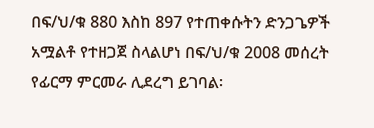በፍ/ህ/ቁ 880 እስከ 897 የተጠቀሱትን ድንጋጌዎች አሟልቶ የተዘጋጀ ስላልሆነ በፍ/ህ/ቁ 2008 መሰረት የፊርማ ምርመራ ሊደረግ ይገባል፡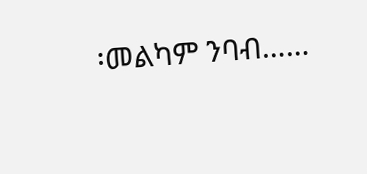፡መልካም ንባብ……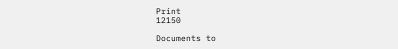Print
12150

Documents to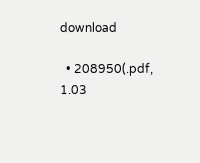download

  • 208950(.pdf, 1.03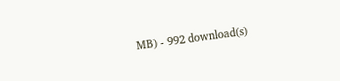MB) - 992 download(s)